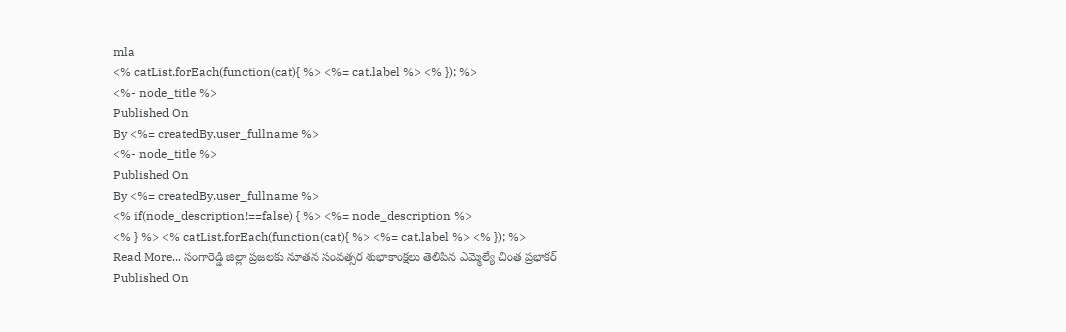mla
<% catList.forEach(function(cat){ %> <%= cat.label %> <% }); %>
<%- node_title %>
Published On
By <%= createdBy.user_fullname %>
<%- node_title %>
Published On
By <%= createdBy.user_fullname %>
<% if(node_description!==false) { %> <%= node_description %>
<% } %> <% catList.forEach(function(cat){ %> <%= cat.label %> <% }); %>
Read More... సంగారెడ్డి జిల్లా ప్రజలకు నూతన సంవత్సర శుభాకాంక్షలు తెలిపిన ఎమ్మెల్యే చింత ప్రభాకర్
Published On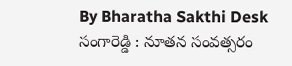By Bharatha Sakthi Desk
సంగారెడ్డి : నూతన సంవత్సరం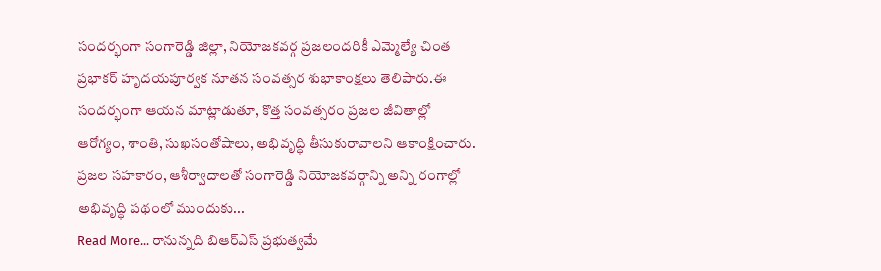సందర్భంగా సంగారెడ్డి జిల్లా, నియోజకవర్గ ప్రజలందరికీ ఎమ్మెల్యే చింత ప్రభాకర్ హృదయపూర్వక నూతన సంవత్సర శుభాకాంక్షలు తెలిపారు.ఈ సందర్భంగా ఆయన మాట్లాడుతూ, కొత్త సంవత్సరం ప్రజల జీవితాల్లో ఆరోగ్యం, శాంతి, సుఖసంతోషాలు, అభివృద్ధి తీసుకురావాలని ఆకాంక్షించారు. ప్రజల సహకారం, ఆశీర్వాదాలతో సంగారెడ్డి నియోజకవర్గాన్ని అన్ని రంగాల్లో అభివృద్ధి పథంలో ముందుకు...
Read More... రానున్నది బిఆర్ఎస్ ప్రభుత్వమే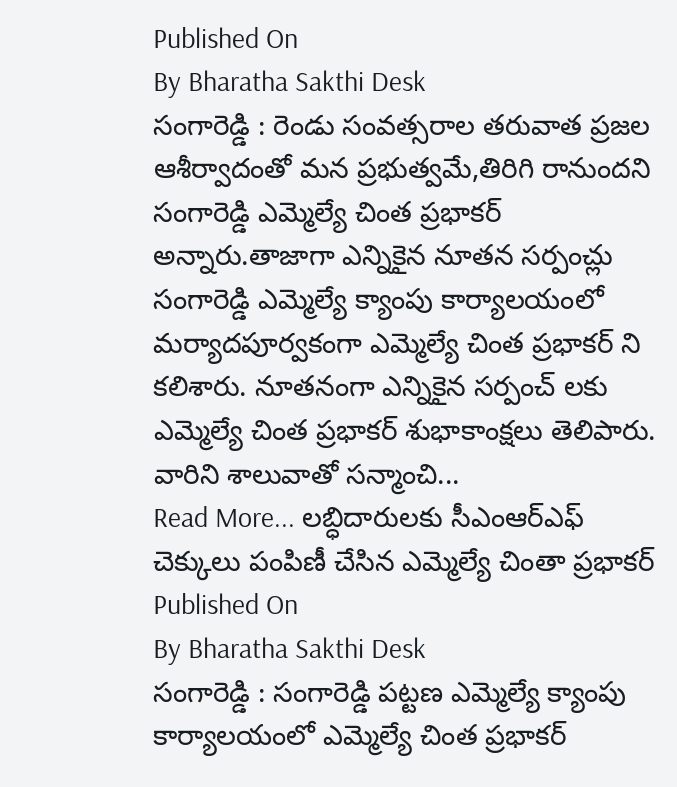Published On
By Bharatha Sakthi Desk
సంగారెడ్డి : రెండు సంవత్సరాల తరువాత ప్రజల ఆశీర్వాదంతో మన ప్రభుత్వమే,తిరిగి రానుందని సంగారెడ్డి ఎమ్మెల్యే చింత ప్రభాకర్ అన్నారు.తాజాగా ఎన్నికైన నూతన సర్పంచ్లు సంగారెడ్డి ఎమ్మెల్యే క్యాంపు కార్యాలయంలో మర్యాదపూర్వకంగా ఎమ్మెల్యే చింత ప్రభాకర్ ని కలిశారు. నూతనంగా ఎన్నికైన సర్పంచ్ లకు ఎమ్మెల్యే చింత ప్రభాకర్ శుభాకాంక్షలు తెలిపారు. వారిని శాలువాతో సన్మాంచి...
Read More... లబ్ధిదారులకు సీఎంఆర్ఎఫ్ చెక్కులు పంపిణీ చేసిన ఎమ్మెల్యే చింతా ప్రభాకర్
Published On
By Bharatha Sakthi Desk
సంగారెడ్డి : సంగారెడ్డి పట్టణ ఎమ్మెల్యే క్యాంపు కార్యాలయంలో ఎమ్మెల్యే చింత ప్రభాకర్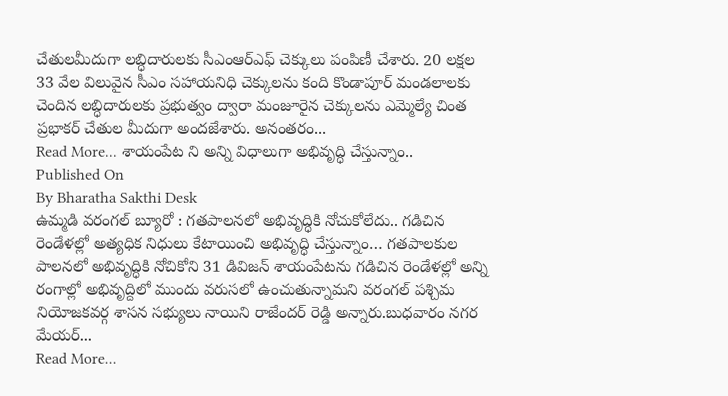చేతులమీదుగా లబ్ధిదారులకు సీఎంఆర్ఎఫ్ చెక్కులు పంపిణీ చేశారు. 20 లక్షల 33 వేల విలువైన సీఎం సహాయనిధి చెక్కులను కంది కొండాపూర్ మండలాలకు చెందిన లబ్ధిదారులకు ప్రభుత్వం ద్వారా మంజూరైన చెక్కులను ఎమ్మెల్యే చింత ప్రభాకర్ చేతుల మీదుగా అందజేశారు. అనంతరం...
Read More... శాయంపేట ని అన్ని విధాలుగా అభివృద్ధి చేస్తున్నాం..
Published On
By Bharatha Sakthi Desk
ఉమ్మడి వరంగల్ బ్యూరో : గతపాలనలో అభివృద్ధికి నోచుకోలేదు.. గడిచిన రెండేళల్లో అత్యధిక నిధులు కేటాయించి అభివృద్ధి చేస్తున్నాం… గతపాలకుల పాలనలో అభివృద్ధికి నోచికోని 31 డివిజన్ శాయంపేటను గడిచిన రెండేళల్లో అన్ని రంగాల్లో అభివృద్దిలో ముందు వరుసలో ఉంచుతున్నామని వరంగల్ పశ్చిమ నియోజకవర్గ శాసన సభ్యులు నాయిని రాజేందర్ రెడ్డి అన్నారు.బుధవారం నగర మేయర్...
Read More...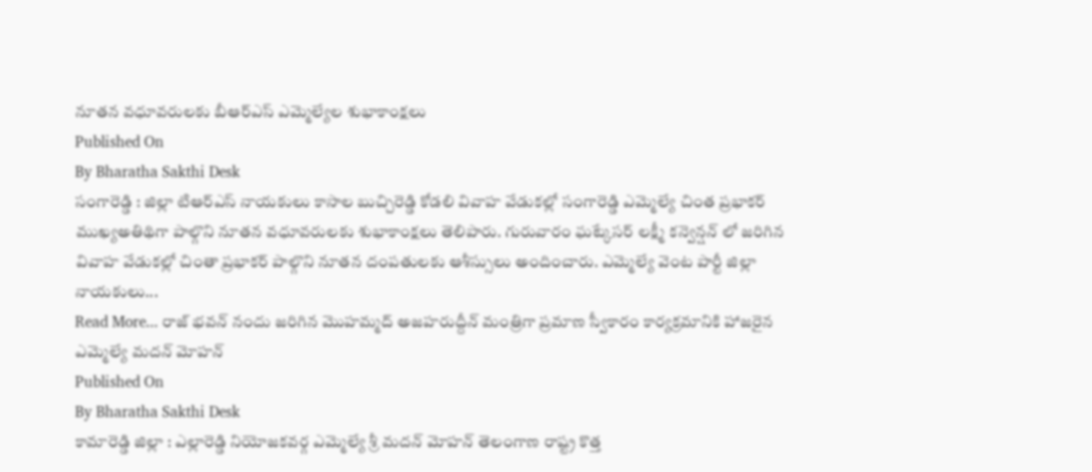నూతన వధూవరులకు బీఆర్ఎస్ ఎమ్మెల్యేల శుభాకాంక్షలు
Published On
By Bharatha Sakthi Desk
సంగారెడ్డి : జిల్లా టిఆర్ఎస్ నాయకులు కాసాల బుచ్చిరెడ్డి కోడలి వివాహ వేడుకల్లో సంగారెడ్డి ఎమ్మెల్యే చింత ప్రభాకర్ ముఖ్యఅతిథిగా పాల్గొని నూతన వధూవరులకు శుభాకాంక్షలు తెలిపారు. గురువారం ఘట్కేసర్ లక్ష్మీ కన్వెన్షన్ లో జరిగిన వివాహ వేడుకల్లో చింతా ప్రభాకర్ పాల్గొని నూతన దంపతులకు ఆశీస్సులు అందించారు. ఎమ్మెల్యే వెంట పార్టీ జిల్లా నాయకులు...
Read More... రాజ్ భవన్ నందు జరిగిన మొహమ్మద్ అజహరుద్దీన్ మంత్రిగా ప్రమాణ స్వీకారం కార్యక్రమానికి హాజరైన ఎమ్మెల్యే మదన్ మోహన్
Published On
By Bharatha Sakthi Desk
కామారెడ్డి జిల్లా : ఎల్లారెడ్డి నియోజకవర్గ ఎమ్మెల్యే శ్రీ మదన్ మోహన్ తెలంగాణ రాష్ట్ర కొత్త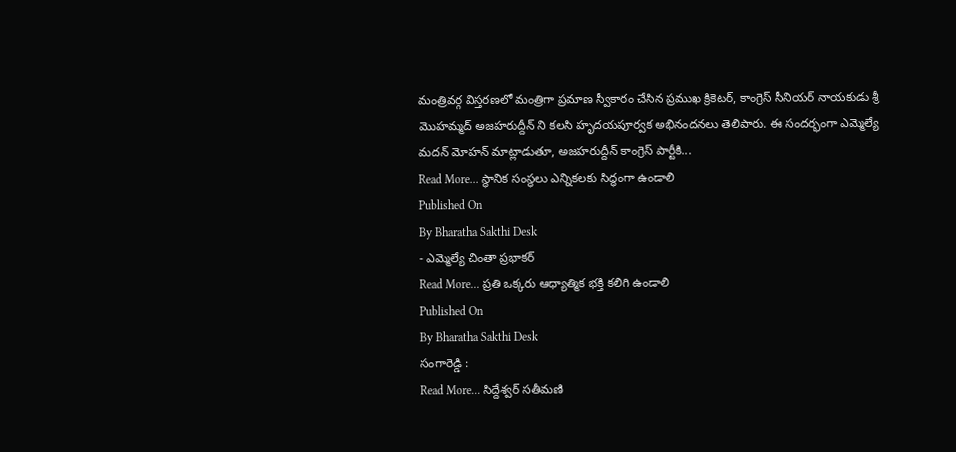మంత్రివర్గ విస్తరణలో మంత్రిగా ప్రమాణ స్వీకారం చేసిన ప్రముఖ క్రికెటర్, కాంగ్రెస్ సీనియర్ నాయకుడు శ్రీ మొహమ్మద్ అజహరుద్దీన్ ని కలసి హృదయపూర్వక అభినందనలు తెలిపారు. ఈ సందర్భంగా ఎమ్మెల్యే మదన్ మోహన్ మాట్లాడుతూ, అజహరుద్దీన్ కాంగ్రెస్ పార్టీకి...
Read More... స్థానిక సంస్థలు ఎన్నికలకు సిద్ధంగా ఉండాలి
Published On
By Bharatha Sakthi Desk
- ఎమ్మెల్యే చింతా ప్రభాకర్
Read More... ప్రతి ఒక్కరు ఆధ్యాత్మిక భక్తి కలిగి ఉండాలి
Published On
By Bharatha Sakthi Desk
సంగారెడ్డి :
Read More... సిద్దేశ్వర్ సతీమణి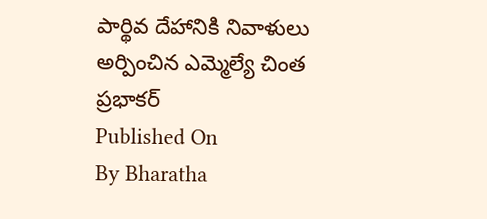పార్థివ దేహానికి నివాళులు అర్పించిన ఎమ్మెల్యే చింత ప్రభాకర్
Published On
By Bharatha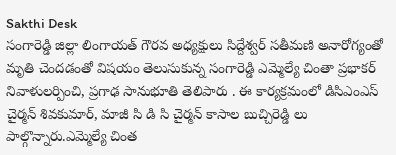Sakthi Desk
సంగారెడ్డి జిల్లా లింగాయత్ గౌరవ అధ్యక్షులు సిద్దేశ్వర్ సతీమణి అనారోగ్యంతో మృతి చెందడంతో విషయం తెలుసుకున్న సంగారెడ్డి ఎమ్మెల్యే చింతా ప్రభాకర్ నివాళులర్పించి, ప్రగాఢ సానుభూతి తెలిపారు . ఈ కార్యక్రమంలో డిసిఎంఎస్ చైర్మన్ శివకుమార్, మాజీ సి డి సి చైర్మన్ కాసాల బుచ్చిరెడ్డి లు పాల్గొన్నారు.ఎమ్మెల్యే చింత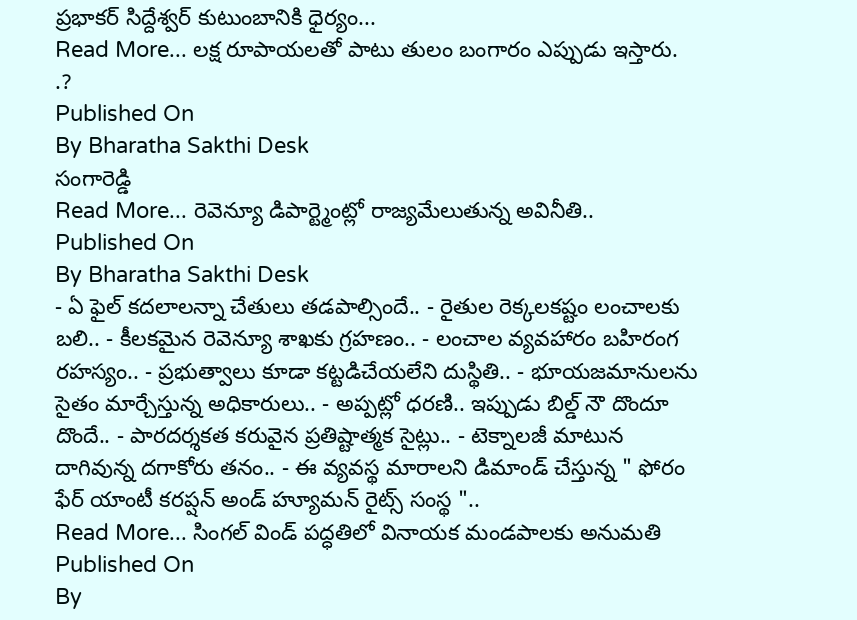ప్రభాకర్ సిద్దేశ్వర్ కుటుంబానికి ధైర్యం...
Read More... లక్ష రూపాయలతో పాటు తులం బంగారం ఎప్పుడు ఇస్తారు. .?
Published On
By Bharatha Sakthi Desk
సంగారెడ్డి
Read More... రెవెన్యూ డిపార్ట్మెంట్లో రాజ్యమేలుతున్న అవినీతి..
Published On
By Bharatha Sakthi Desk
- ఏ ఫైల్ కదలాలన్నా చేతులు తడపాల్సిందే.. - రైతుల రెక్కలకష్టం లంచాలకు బలి.. - కీలకమైన రెవెన్యూ శాఖకు గ్రహణం.. - లంచాల వ్యవహారం బహిరంగ రహస్యం.. - ప్రభుత్వాలు కూడా కట్టడిచేయలేని దుస్థితి.. - భూయజమానులను సైతం మార్చేస్తున్న అధికారులు.. - అప్పట్లో ధరణి.. ఇప్పుడు బిల్డ్ నౌ దొందూ దొందే.. - పారదర్శకత కరువైన ప్రతిష్టాత్మక సైట్లు.. - టెక్నాలజీ మాటున దాగివున్న దగాకోరు తనం.. - ఈ వ్యవస్థ మారాలని డిమాండ్ చేస్తున్న " ఫోరం ఫేర్ యాంటీ కరప్షన్ అండ్ హ్యూమన్ రైట్స్ సంస్థ "..
Read More... సింగల్ విండ్ పద్ధతిలో వినాయక మండపాలకు అనుమతి
Published On
By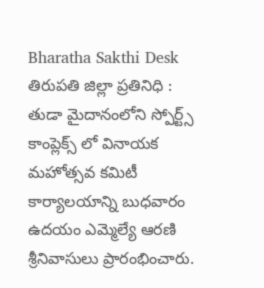Bharatha Sakthi Desk
తిరుపతి జిల్లా ప్రతినిధి : తుడా మైదానంలోని స్పోర్ట్స్ కాంప్లెక్స్ లో వినాయక మహోత్సవ కమిటీ కార్యాలయాన్ని బుధవారం ఉదయం ఎమ్మెల్యే ఆరణి శ్రీనివాసులు ప్రారంభించారు.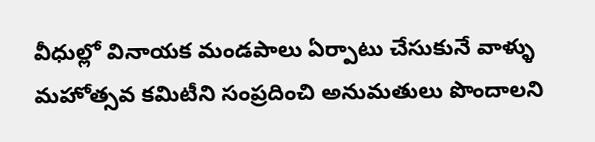వీధుల్లో వినాయక మండపాలు ఏర్పాటు చేసుకునే వాళ్ళు మహోత్సవ కమిటీని సంప్రదించి అనుమతులు పొందాలని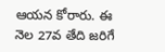ఆయన కోరారు. ఈ నెల 27వ తేది జరిగే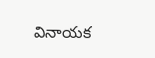వినాయక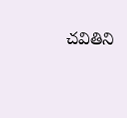చవితిని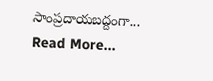సాంప్రదాయబద్దంగా...
Read More...